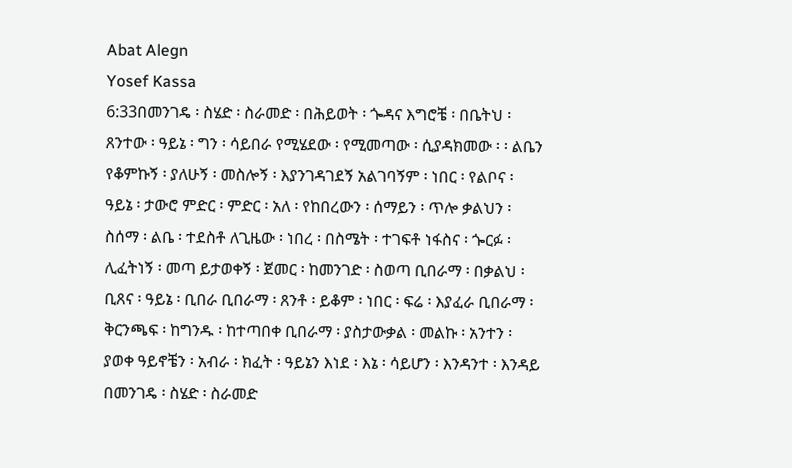Abat Alegn
Yosef Kassa
6:33በመንገዴ ፡ ስሄድ ፡ ስራመድ ፡ በሕይወት ፡ ጐዳና እግሮቼ ፡ በቤትህ ፡ ጸንተው ፡ ዓይኔ ፡ ግን ፡ ሳይበራ የሚሄደው ፡ የሚመጣው ፡ ሲያዳክመው ፡ ፡ ልቤን የቆምኩኝ ፡ ያለሁኝ ፡ መስሎኝ ፡ እያንገዳገደኝ አልገባኝም ፡ ነበር ፡ የልቦና ፡ ዓይኔ ፡ ታውሮ ምድር ፡ ምድር ፡ አለ ፡ የከበረውን ፡ ሰማይን ፡ ጥሎ ቃልህን ፡ ስሰማ ፡ ልቤ ፡ ተደስቶ ለጊዜው ፡ ነበረ ፡ በስሜት ፡ ተገፍቶ ነፋስና ፡ ጐርፉ ፡ ሊፈትነኝ ፡ መጣ ይታወቀኝ ፡ ጀመር ፡ ከመንገድ ፡ ስወጣ ቢበራማ ፡ በቃልህ ፡ ቢጸና ፡ ዓይኔ ፡ ቢበራ ቢበራማ ፡ ጸንቶ ፡ ይቆም ፡ ነበር ፡ ፍሬ ፡ እያፈራ ቢበራማ ፡ ቅርንጫፍ ፡ ከግንዱ ፡ ከተጣበቀ ቢበራማ ፡ ያስታውቃል ፡ መልኩ ፡ አንተን ፡ ያወቀ ዓይኖቼን ፡ አብራ ፡ ክፈት ፡ ዓይኔን እነደ ፡ እኔ ፡ ሳይሆን ፡ እንዳንተ ፡ እንዳይ በመንገዴ ፡ ስሄድ ፡ ስራመድ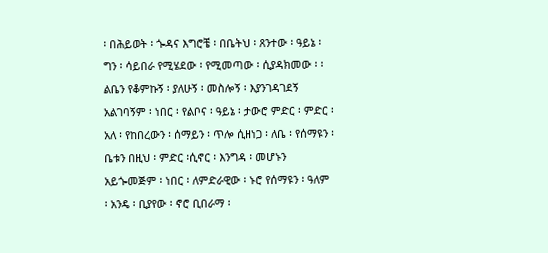፡ በሕይወት ፡ ጐዳና እግሮቼ ፡ በቤትህ ፡ ጸንተው ፡ ዓይኔ ፡ ግን ፡ ሳይበራ የሚሄደው ፡ የሚመጣው ፡ ሲያዳክመው ፡ ፡ ልቤን የቆምኩኝ ፡ ያለሁኝ ፡ መስሎኝ ፡ እያንገዳገደኝ አልገባኝም ፡ ነበር ፡ የልቦና ፡ ዓይኔ ፡ ታውሮ ምድር ፡ ምድር ፡ አለ ፡ የከበረውን ፡ ሰማይን ፡ ጥሎ ሲዘነጋ ፡ ለቤ ፡ የሰማዩን ፡ ቤቱን በዚህ ፡ ምድር ፡ሲኖር ፡ እንግዳ ፡ መሆኑን አይጐመጅም ፡ ነበር ፡ ለምድራዊው ፡ ኑሮ የሰማዩን ፡ ዓለም ፡ አንዴ ፡ ቢያየው ፡ ኖሮ ቢበራማ ፡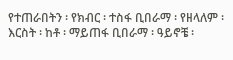የተጠራበትን ፡ የክብር ፡ ተስፋ ቢበራማ ፡ የዘላለም ፡ እርስት ፡ ከቶ ፡ ማይጠፋ ቢበራማ ፡ ዓይኖቼ ፡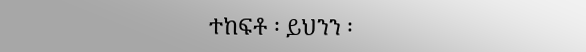ተከፍቶ ፡ ይህንን ፡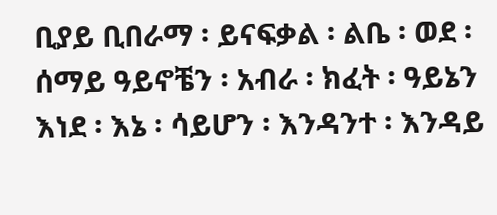ቢያይ ቢበራማ ፡ ይናፍቃል ፡ ልቤ ፡ ወደ ፡ ሰማይ ዓይኖቼን ፡ አብራ ፡ ክፈት ፡ ዓይኔን እነደ ፡ እኔ ፡ ሳይሆን ፡ እንዳንተ ፡ እንዳይ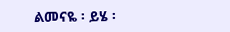ልመናዬ ፡ ይሄ ፡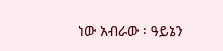ነው አብራው ፡ ዓይኔን